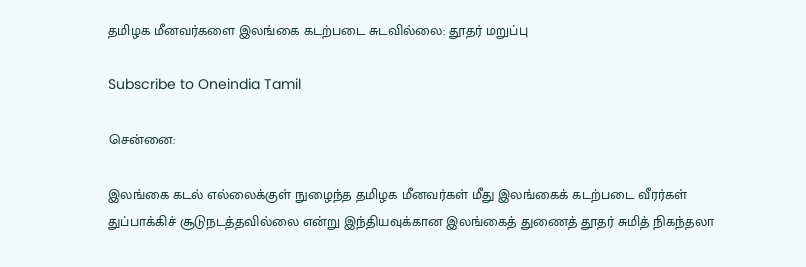தமிழக மீனவர்களை இலங்கை கடற்படை சுடவில்லை: தூதர் மறுப்பு

Subscribe to Oneindia Tamil

சென்னை:

இலங்கை கடல் எல்லைக்குள் நுழைந்த தமிழக மீனவர்கள் மீது இலங்கைக் கடற்படை வீரர்கள் துப்பாக்கிச் சூடுநடத்தவில்லை என்று இந்தியவுக்கான இலங்கைத் துணைத் தூதர் சுமித் நிகந்தலா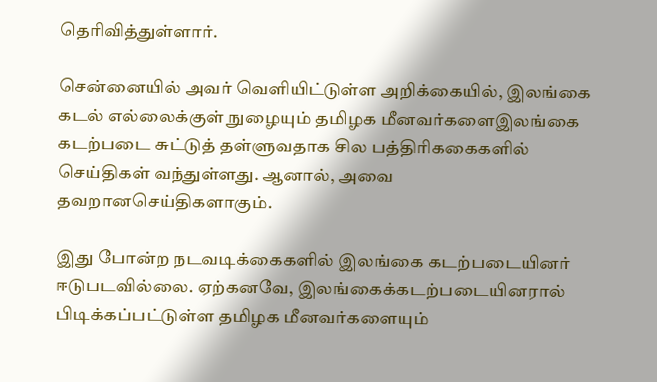தெரிவித்துள்ளார்.

சென்னையில் அவர் வெளியிட்டுள்ள அறிக்கையில், இலங்கை கடல் எல்லைக்குள் நுழையும் தமிழக மீனவர்களைஇலங்கை கடற்படை சுட்டுத் தள்ளுவதாக சில பத்திரிககைகளில் செய்திகள் வந்துள்ளது. ஆனால், அவை தவறானசெய்திகளாகும்.

இது போன்ற நடவடிக்கைகளில் இலங்கை கடற்படையினர் ஈடுபடவில்லை. ஏற்கனவே, இலங்கைக்கடற்படையினரால் பிடிக்கப்பட்டுள்ள தமிழக மீனவர்களையும்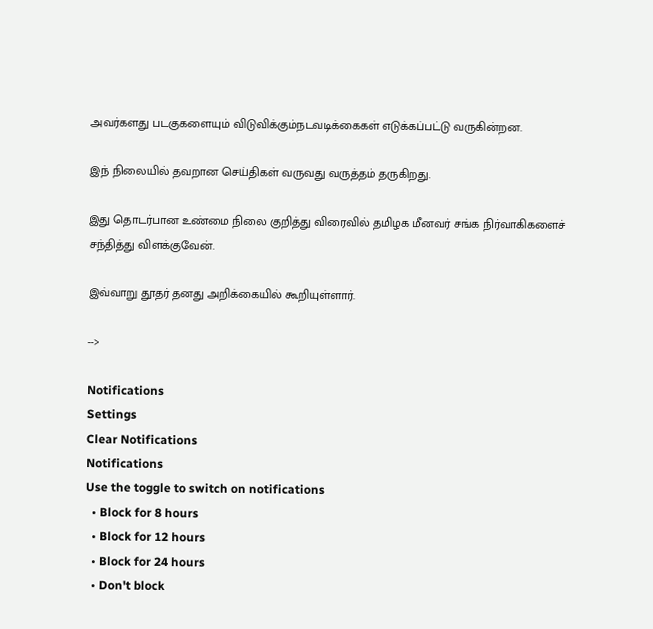அவர்களது படகுகளையும் விடுவிக்கும்நடவடிக்கைகள் எடுக்கப்பட்டு வருகின்றன.

இந் நிலையில் தவறான செய்திகள் வருவது வருத்தம் தருகிறது.

இது தொடர்பான உண்மை நிலை குறித்து விரைவில் தமிழக மீனவர் சங்க நிர்வாகிகளைச் சந்தித்து விளக்குவேன்.

இவ்வாறு தூதர் தனது அறிக்கையில் கூறியுள்ளார்.

-->

Notifications
Settings
Clear Notifications
Notifications
Use the toggle to switch on notifications
  • Block for 8 hours
  • Block for 12 hours
  • Block for 24 hours
  • Don't block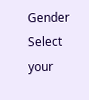Gender
Select your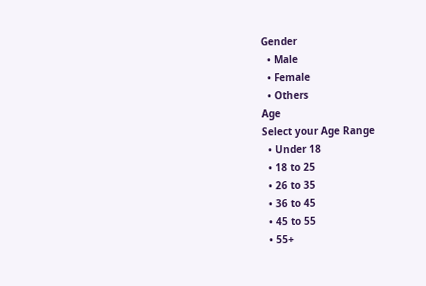Gender
  • Male
  • Female
  • Others
Age
Select your Age Range
  • Under 18
  • 18 to 25
  • 26 to 35
  • 36 to 45
  • 45 to 55
  • 55+